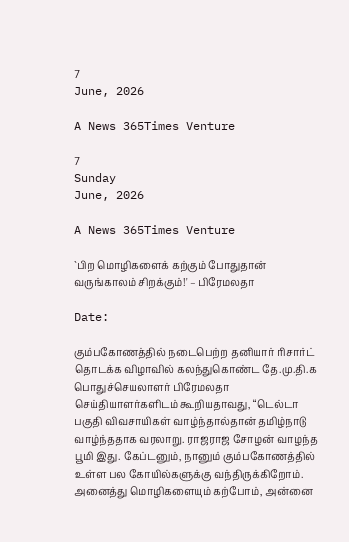7
June, 2026

A News 365Times Venture

7
Sunday
June, 2026

A News 365Times Venture

`பிற மொழிகளைக் கற்கும் போதுதான் வருங்காலம் சிறக்கும்!' – பிரேமலதா

Date:

கும்பகோணத்தில் நடைபெற்ற தனியார் ரிசார்ட் தொடக்க விழாவில் கலந்துகொண்ட தே.மு.தி.க பொதுச்செயலாளர் பிரேமலதா செய்தியாளர்களிடம் கூறியதாவது, “டெல்டா பகுதி விவசாயிகள் வாழ்ந்தால்தான் தமிழ்நாடு வாழ்ந்ததாக வரலாறு. ராஜராஜ சோழன் வாழந்த பூமி இது. கேப்டனும், நானும் கும்பகோணத்தில் உள்ள பல கோயில்களுக்கு வந்திருக்கிறோம். அனைத்து மொழிகளையும் கற்போம், அன்னை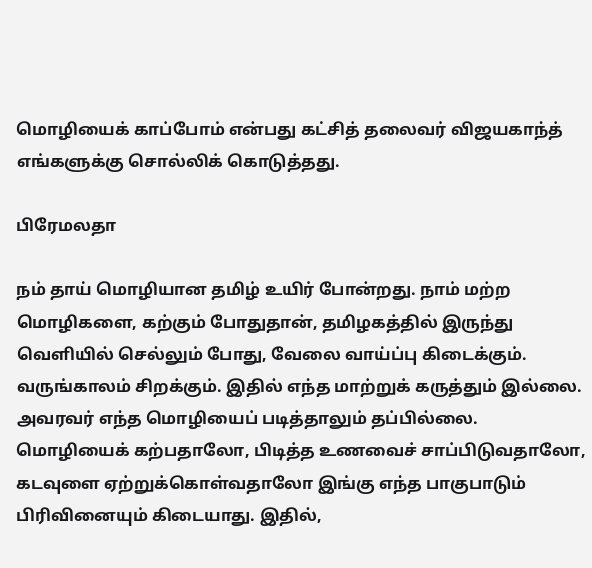மொழியைக் காப்போம் என்பது கட்சித் தலைவர் விஜயகாந்த் எங்களுக்கு சொல்லிக் கொடுத்தது.

பிரேமலதா

நம் தாய் மொழியான தமிழ் உயிர் போன்றது. நாம் மற்ற மொழிகளை, கற்கும் போதுதான், தமிழகத்தில் இருந்து வெளியில் செல்லும் போது, வேலை வாய்ப்பு கிடைக்கும். வருங்காலம் சிறக்கும். இதில் எந்த மாற்றுக் கருத்தும் இல்லை. அவரவர் எந்த மொழியைப் படித்தாலும் தப்பில்லை. மொழியைக் கற்பதாலோ, பிடித்த உணவைச் சாப்பிடுவதாலோ, கடவுளை ஏற்றுக்கொள்வதாலோ இங்கு எந்த பாகுபாடும் பிரிவினையும் கிடையாது. இதில்,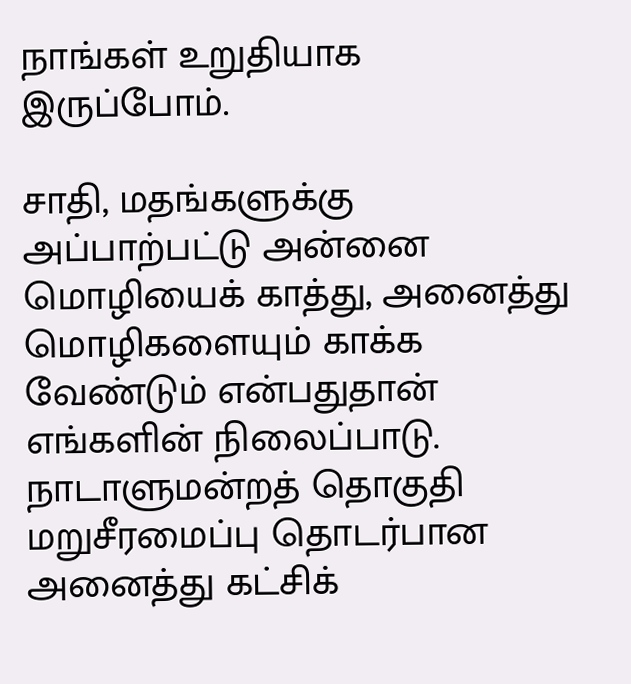நாங்கள் உறுதியாக இருப்போம்.

சாதி, மதங்களுக்கு அப்பாற்பட்டு அன்னை மொழியைக் காத்து, அனைத்து மொழிகளையும் காக்க வேண்டும் என்பதுதான் எங்களின் நிலைப்பாடு. நாடாளுமன்றத் தொகுதி மறுசீரமைப்பு தொடர்பான அனைத்து கட்சிக்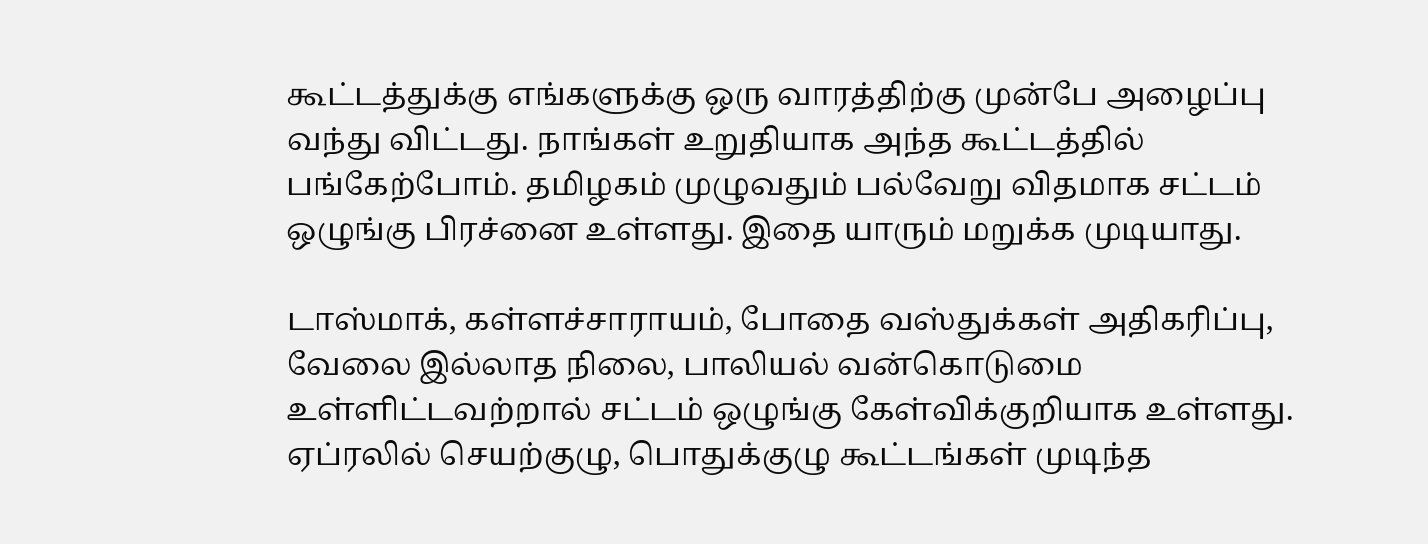கூட்டத்துக்கு எங்களுக்கு ஒரு வாரத்திற்கு முன்பே அழைப்பு வந்து விட்டது. நாங்கள் உறுதியாக அந்த கூட்டத்தில் பங்கேற்போம். தமிழகம் முழுவதும் பல்வேறு விதமாக சட்டம் ஒழுங்கு பிரச்னை உள்ளது. இதை யாரும் மறுக்க முடியாது.

டாஸ்மாக், கள்ளச்சாராயம், போதை வஸ்துக்கள் அதிகரிப்பு, வேலை இல்லாத நிலை, பாலியல் வன்கொடுமை உள்ளிட்டவற்றால் சட்டம் ஒழுங்கு கேள்விக்குறியாக உள்ளது. ஏப்ரலில் செயற்குழு, பொதுக்குழு கூட்டங்கள் முடிந்த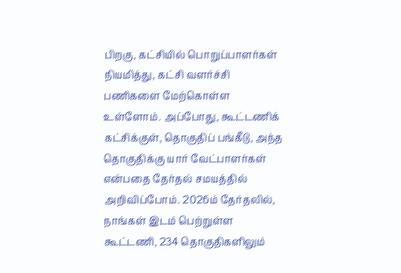பிறகு, கட்சியில் பொறுப்பாளர்கள் நியமித்து, கட்சி வளர்ச்சி பணிகளை மேற்கொள்ள உள்ளோம். அப்போது, கூட்டணிக் கட்சிக்குள், தொகுதிப் பங்கீடு, அந்த தொகுதிக்கு யார் வேட்பாளர்கள் என்பதை தேர்தல் சமயத்தில் அறிவிப்போம். 2026ம் தேர்தலில், நாங்கள் இடம் பெற்றுள்ள கூட்டணி, 234 தொகுதிகளிலும்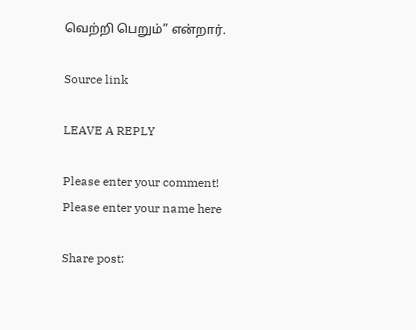வெற்றி பெறும்” என்றார்.

Source link

LEAVE A REPLY

Please enter your comment!
Please enter your name here

Share post: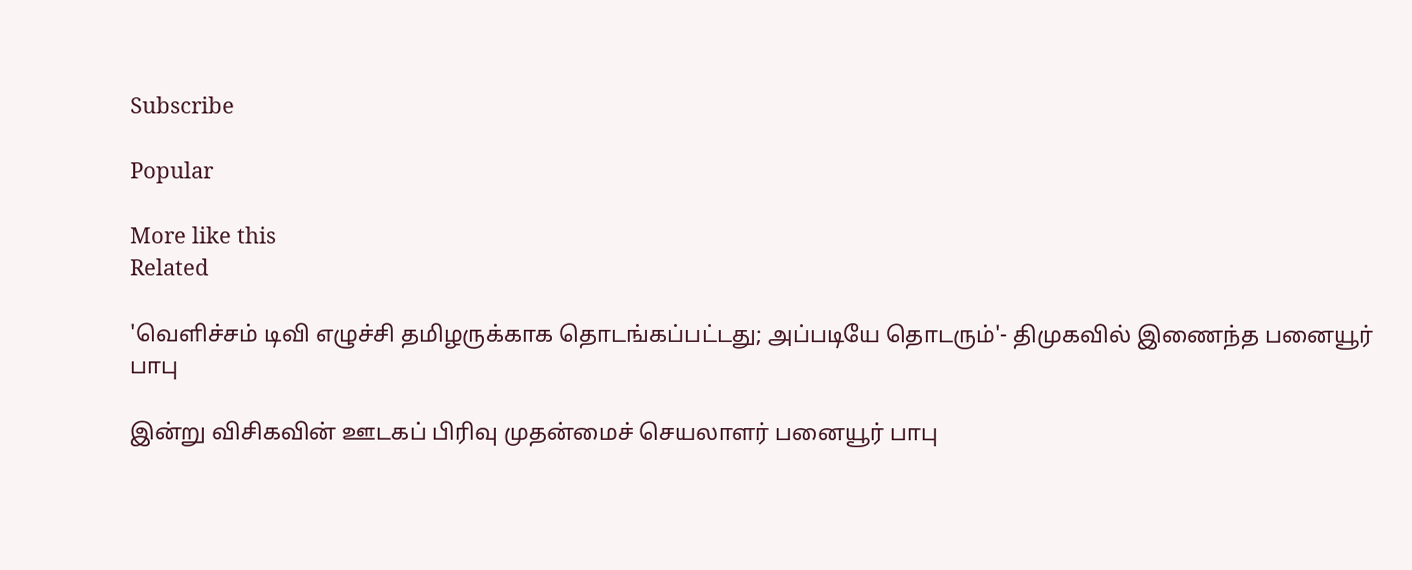Subscribe

Popular

More like this
Related

'வெளிச்சம் டிவி எழுச்சி தமிழருக்காக தொடங்கப்பட்டது; அப்படியே தொடரும்'- திமுகவில் இணைந்த பனையூர் பாபு

இன்று விசிகவின் ஊடகப் பிரிவு முதன்மைச் செயலாளர் பனையூர் பாபு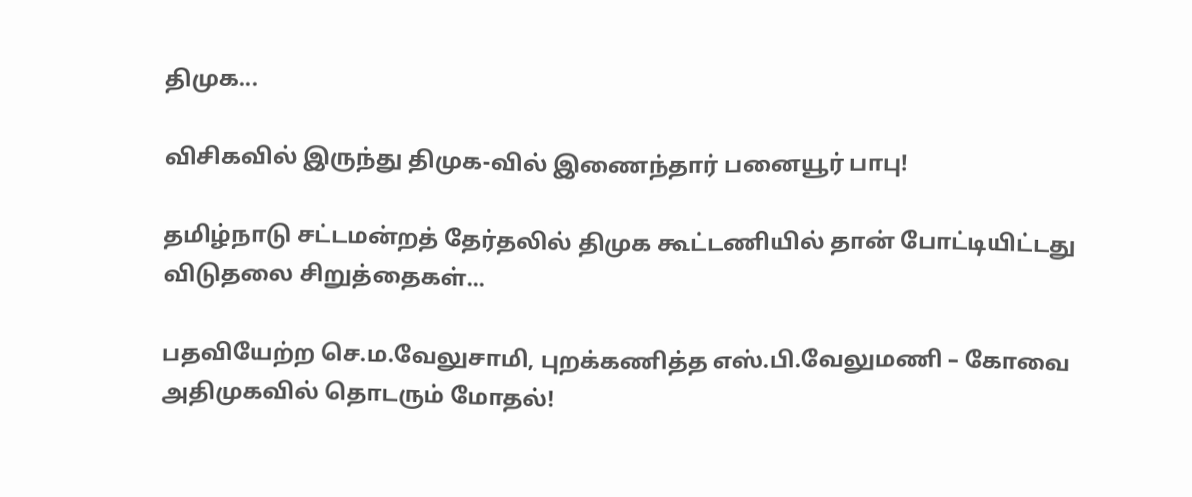திமுக...

விசிகவில் இருந்து திமுக-வில் இணைந்தார் பனையூர் பாபு!

தமிழ்நாடு சட்டமன்றத் தேர்தலில் திமுக கூட்டணியில் தான் போட்டியிட்டது விடுதலை சிறுத்தைகள்...

பதவியேற்ற செ.ம.வேலுசாமி, புறக்கணித்த எஸ்.பி.வேலுமணி – கோவை அதிமுகவில் தொடரும் மோதல்!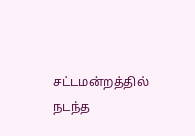சட்டமன்றத்தில் நடந்த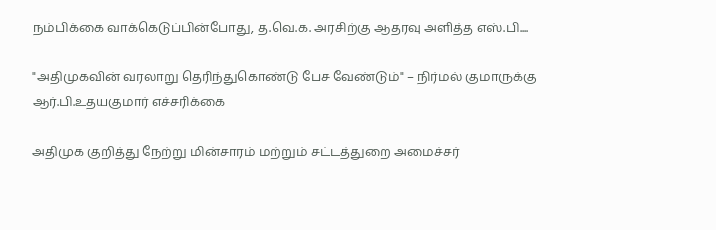நம்பிக்கை வாக்கெடுப்பின்போது, த.வெ.க. அரசிற்கு ஆதரவு அளித்த எஸ்.பி....

"அதிமுகவின் வரலாறு தெரிந்துகொண்டு பேச வேண்டும்" – நிர்மல் குமாருக்கு ஆர்.பி.உதயகுமார் எச்சரிக்கை

அதிமுக குறித்து நேற்று மின்சாரம் மற்றும் சட்டத்துறை அமைச்சர்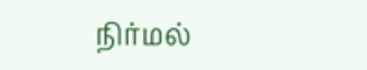நிர்மல்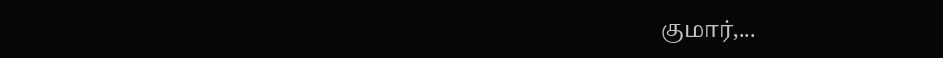குமார்,...